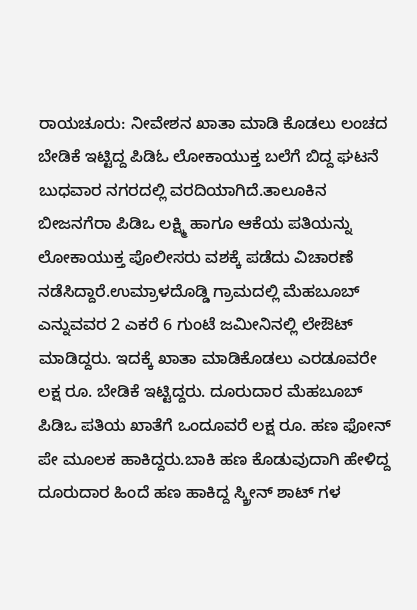ರಾಯಚೂರು: ನೀವೇಶನ ಖಾತಾ ಮಾಡಿ ಕೊಡಲು ಲಂಚದ ಬೇಡಿಕೆ ಇಟ್ಟಿದ್ದ ಪಿಡಿಓ ಲೋಕಾಯುಕ್ತ ಬಲೆಗೆ ಬಿದ್ದ ಘಟನೆ ಬುಧವಾರ ನಗರದಲ್ಲಿ ವರದಿಯಾಗಿದೆ.ತಾಲೂಕಿನ ಬೀಜನಗೆರಾ ಪಿಡಿಒ ಲಕ್ಷ್ಮಿ ಹಾಗೂ ಆಕೆಯ ಪತಿಯನ್ನು ಲೋಕಾಯುಕ್ತ ಪೊಲೀಸರು ವಶಕ್ಕೆ ಪಡೆದು ವಿಚಾರಣೆ ನಡೆಸಿದ್ದಾರೆ.ಉಮ್ರಾಳದೊಡ್ಡಿ ಗ್ರಾಮದಲ್ಲಿ ಮೆಹಬೂಬ್ ಎನ್ನುವವರ 2 ಎಕರೆ 6 ಗುಂಟೆ ಜಮೀನಿನಲ್ಲಿ ಲೇಔಟ್ ಮಾಡಿದ್ದರು. ಇದಕ್ಕೆ ಖಾತಾ ಮಾಡಿಕೊಡಲು ಎರಡೂವರೇ ಲಕ್ಷ ರೂ. ಬೇಡಿಕೆ ಇಟ್ಟಿದ್ದರು. ದೂರುದಾರ ಮೆಹಬೂಬ್ ಪಿಡಿಒ ಪತಿಯ ಖಾತೆಗೆ ಒಂದೂವರೆ ಲಕ್ಷ ರೂ. ಹಣ ಫೋನ್ ಪೇ ಮೂಲಕ ಹಾಕಿದ್ದರು.ಬಾಕಿ ಹಣ ಕೊಡುವುದಾಗಿ ಹೇಳಿದ್ದ ದೂರುದಾರ ಹಿಂದೆ ಹಣ ಹಾಕಿದ್ದ ಸ್ಕ್ರೀನ್ ಶಾಟ್ ಗಳ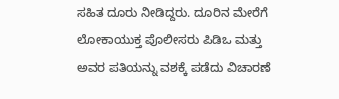ಸಹಿತ ದೂರು ನೀಡಿದ್ದರು. ದೂರಿನ ಮೇರೆಗೆ ಲೋಕಾಯುಕ್ತ ಪೊಲೀಸರು ಪಿಡಿಒ ಮತ್ತು ಅವರ ಪತಿಯನ್ನು ವಶಕ್ಕೆ ಪಡೆದು ವಿಚಾರಣೆ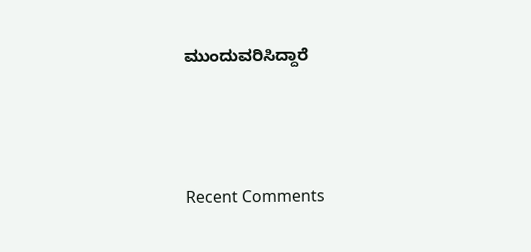ಮುಂದುವರಿಸಿದ್ದಾರೆ





Recent Comments